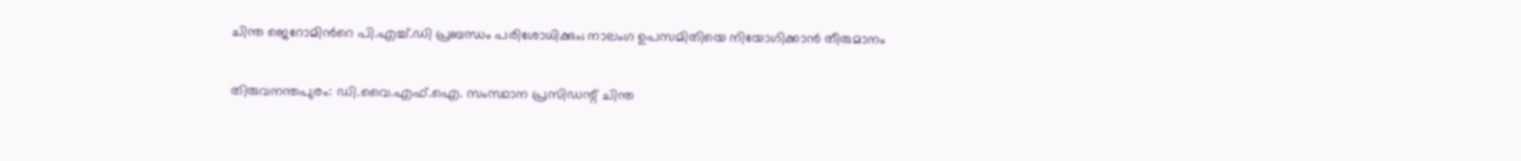ചിന്ത ജെറോമിന്‍റെ പി.എച്ച്.ഡി പ്രബന്ധം പരിശോധിക്കും; നാലംഗ ഉപസമിതിയെ നിയോഗിക്കാൻ തീരുമാനം

തിരുവനന്തപുരം: ഡി.വൈ.എഫ്.ഐ. സംസ്ഥാന പ്രസിഡന്റ് ചിന്ത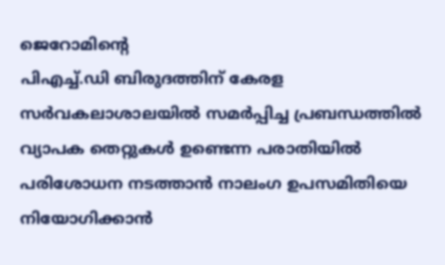ജെറോമിന്റെ
പിഎച്ച്.ഡി ബിരുദത്തിന് കേരള സർവകലാശാലയിൽ സമർപ്പിച്ച പ്രബന്ധത്തിൽ വ്യാപക തെറ്റുകൾ ഉണ്ടെന്ന പരാതിയിൽ പരിശോധന നടത്താൻ നാലംഗ ഉപസമിതിയെ നിയോഗിക്കാൻ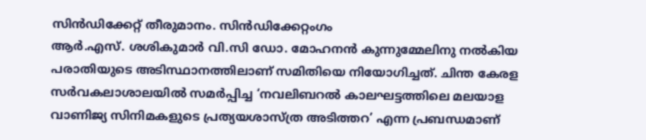സിൻഡിക്കേറ്റ് തീരുമാനം. സിൻഡിക്കേറ്റംഗം
ആർ.എസ്. ശശികുമാർ വി.സി ഡോ. മോഹനൻ കുന്നുമ്മേലിനു നൽകിയ പരാതിയുടെ അടിസ്ഥാനത്തിലാണ് സമിതിയെ നിയോഗിച്ചത്. ചിന്ത കേരള സർവകലാശാലയിൽ സമർപ്പിച്ച ‘നവലിബറൽ കാലഘട്ടത്തിലെ മലയാള വാണിജ്യ സിനിമകളുടെ പ്രത്യയശാസ്ത്ര അടിത്തറ’ എന്ന പ്രബന്ധമാണ്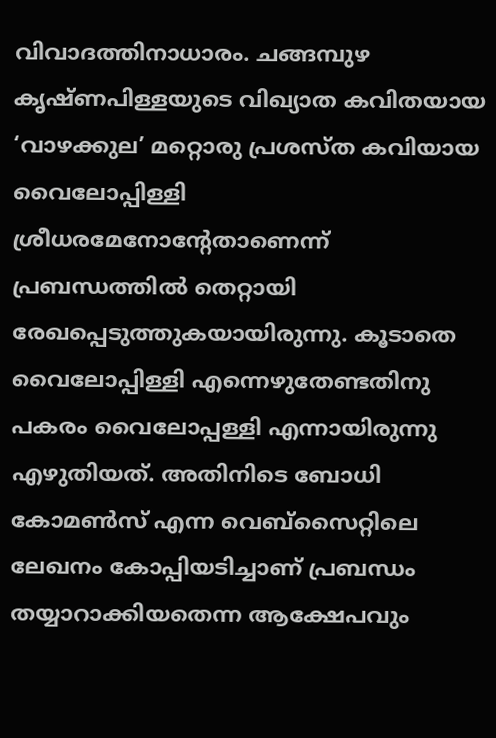വിവാദത്തിനാധാരം. ചങ്ങമ്പുഴ കൃഷ്ണപിള്ളയുടെ വിഖ്യാത കവിതയായ ‘വാഴക്കുല’ മറ്റൊരു പ്രശസ്ത കവിയായ വൈലോപ്പിള്ളി ശ്രീധരമേനോന്റേതാണെന്ന് പ്രബന്ധത്തിൽ തെറ്റായി രേഖപ്പെടുത്തുകയായിരുന്നു. കൂടാതെ വൈലോപ്പിള്ളി എന്നെഴുതേണ്ടതിനു പകരം വൈലോപ്പള്ളി എന്നായിരുന്നു എഴുതിയത്. അതിനിടെ ബോധി കോമൺസ് എന്ന വെബ്‌സൈറ്റിലെ ലേഖനം കോപ്പിയടിച്ചാണ് പ്രബന്ധം തയ്യാറാക്കിയതെന്ന ആക്ഷേപവും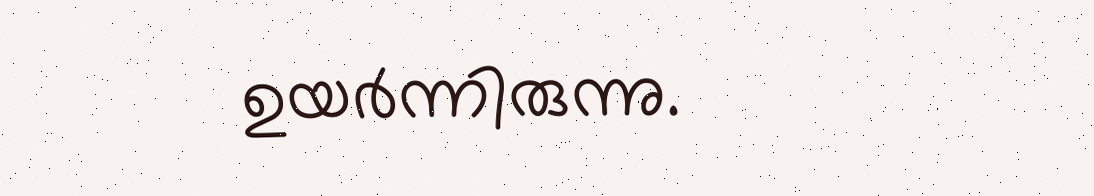ഉയർന്നിരുന്നു.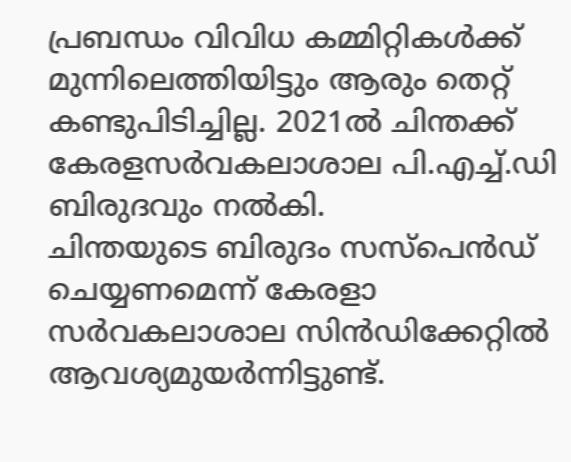പ്രബന്ധം വിവിധ കമ്മിറ്റികള്‍ക്ക് മുന്നിലെത്തിയിട്ടും ആരും തെറ്റ് കണ്ടുപിടിച്ചില്ല. 2021ൽ ചിന്തക്ക് കേരളസർവകലാശാല പി.എച്ച്.ഡി ബിരുദവും നൽകി.
ചിന്തയുടെ ബിരുദം സസ്പെൻഡ് ചെയ്യണമെന്ന് കേരളാ സർവകലാശാല സിൻഡിക്കേറ്റിൽ ആവശ്യമുയർന്നിട്ടുണ്ട്.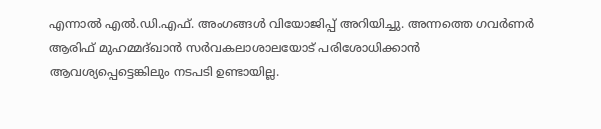എന്നാൽ എൽ.ഡി.എഫ്. അംഗങ്ങൾ വിയോജിപ്പ് അറിയിച്ചു. അന്നത്തെ ഗവര്‍ണര്‍ ആരിഫ് മുഹമ്മദ്ഖാന്‍ സര്‍വകലാശാലയോട് പരിശോധിക്കാന്‍ ആവശ്യപ്പെട്ടെങ്കിലും നടപടി ഉണ്ടായില്ല.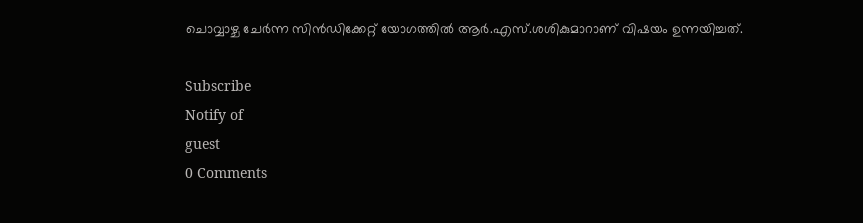ചൊവ്വാഴ്ച ചേര്‍ന്ന സിന്‍ഡിക്കേറ്റ് യോഗത്തില്‍ ആര്‍.എസ്.ശശികുമാറാണ് വിഷയം ഉന്നയിച്ചത്.

Subscribe
Notify of
guest
0 Comments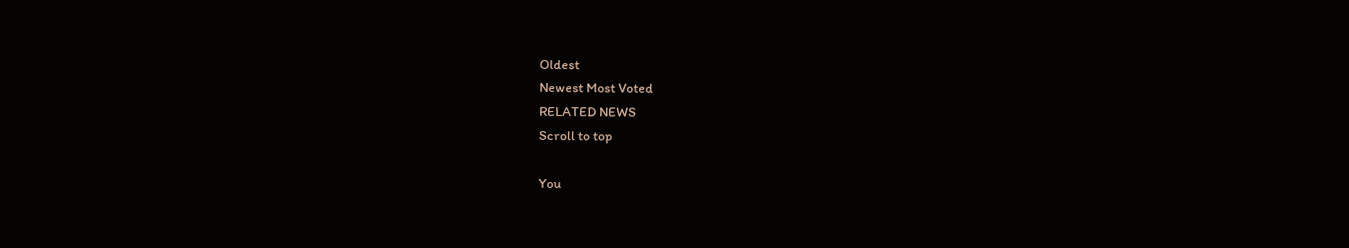Oldest
Newest Most Voted
RELATED NEWS
Scroll to top

You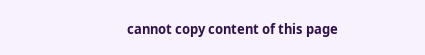cannot copy content of this page